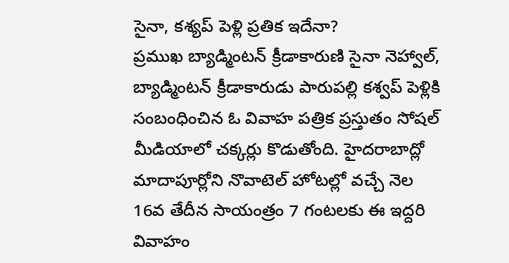సైనా, కశ్యప్ పెళ్లి ప్రతిక ఇదేనా?
ప్రముఖ బ్యాడ్మింటన్ క్రీడాకారుణి సైనా నెహ్వాల్, బ్యాడ్మింటన్ క్రీడాకారుడు పారుపల్లి కశ్వప్ పెళ్లికి సంబంధించిన ఓ వివాహ పత్రిక ప్రస్తుతం సోషల్ మీడియాలో చక్కర్లు కొడుతోంది. హైదరాబాద్లో మాదాపూర్లోని నొవాటెల్ హోటల్లో వచ్చే నెల 16వ తేదీన సాయంత్రం 7 గంటలకు ఈ ఇద్దరి వివాహం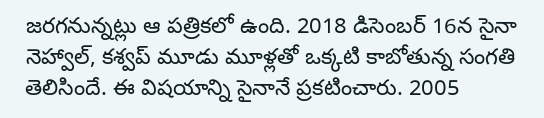జరగనున్నట్లు ఆ పత్రికలో ఉంది. 2018 డిసెంబర్ 16న సైనా నెహ్వాల్, కశ్వప్ మూడు మూళ్లతో ఒక్కటి కాబోతున్న సంగతి తెలిసిందే. ఈ విషయాన్ని సైనానే ప్రకటించారు. 2005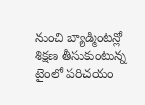నుంచి బ్యాడ్మింటన్లో శిక్షణ తీసుకుంటున్న టైంలో పరిచయం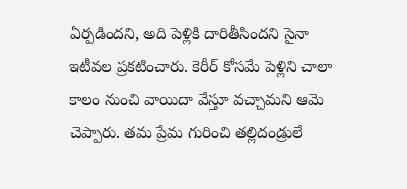ఏర్పడిందని, అది పెళ్లికి దారితీసిందని సైనా ఇటీవల ప్రకటించారు. కెరీర్ కోసమే పెళ్లిని చాలా కాలం నుంచి వాయిదా వేస్తూ వచ్చామని ఆమె చెప్పారు. తమ ప్రేమ గురించి తల్లిదండ్రులే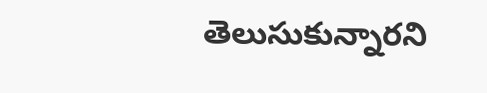తెలుసుకున్నారని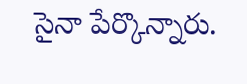సైనా పేర్కొన్నారు.